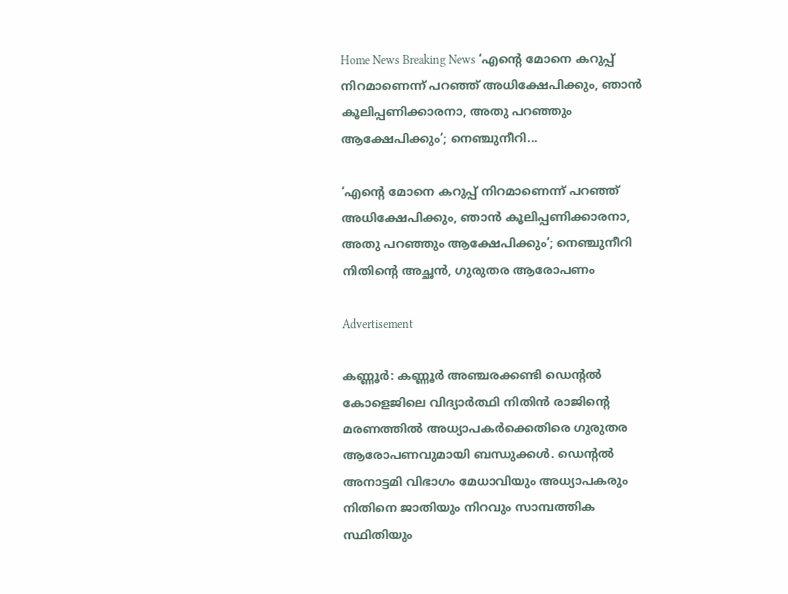Home News Breaking News ‘എന്റെ മോനെ കറുപ്പ് നിറമാണെന്ന് പറഞ്ഞ് അധിക്ഷേപിക്കും, ഞാൻ കൂലിപ്പണിക്കാരനാ, അതു പറഞ്ഞും ആക്ഷേപിക്കും’; നെഞ്ചുനീറി...

‘എന്റെ മോനെ കറുപ്പ് നിറമാണെന്ന് പറഞ്ഞ് അധിക്ഷേപിക്കും, ഞാൻ കൂലിപ്പണിക്കാരനാ, അതു പറഞ്ഞും ആക്ഷേപിക്കും’; നെഞ്ചുനീറി നിതിന്‍റെ അച്ഛൻ, ഗുരുതര ആരോപണം

Advertisement

കണ്ണൂർ: കണ്ണൂർ അഞ്ചരക്കണ്ടി ഡെന്റൽ കോളെജിലെ വിദ്യാർത്ഥി നിതിൻ രാജിന്റെ മരണത്തിൽ അധ്യാപകർക്കെതിരെ ഗുരുതര ആരോപണവുമായി ബന്ധുക്കൾ. ഡെന്റൽ അനാട്ടമി വിഭാഗം മേധാവിയും അധ്യാപകരും നിതിനെ ജാതിയും നിറവും സാമ്പത്തിക സ്ഥിതിയും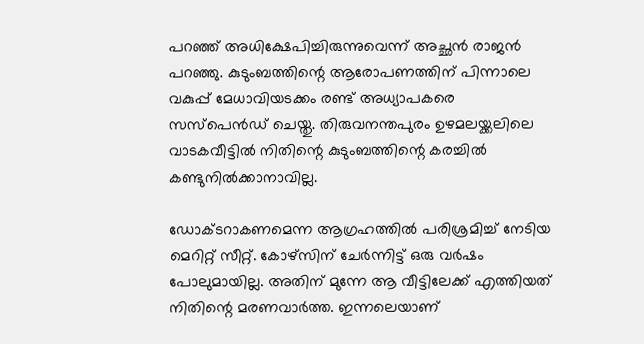പറഞ്ഞ് അധിക്ഷേപിച്ചിരുന്നുവെന്ന് അച്ഛൻ രാജൻ പറഞ്ഞു. കുടുംബത്തിന്റെ ആരോപണത്തിന് പിന്നാലെ വകുപ്പ് മേധാവിയടക്കം രണ്ട് അധ്യാപകരെ സസ്പെൻഡ് ചെയ്തു. തിരുവനന്തപുരം ഉഴമലയ്ക്കലിലെ വാടകവീട്ടിൽ നിതിന്റെ കുടുംബത്തിന്റെ കരച്ചിൽ കണ്ടുനിൽക്കാനാവില്ല.

ഡോക്ടറാകണമെന്ന ആഗ്രഹത്തിൽ പരിശ്രമിച്ച് നേടിയ മെറിറ്റ് സീറ്റ്. കോഴ്സിന് ചേർന്നിട്ട് ഒരു വർഷം പോലുമായില്ല. അതിന് മുന്നേ ആ വീട്ടിലേക്ക് എത്തിയത് നിതിന്റെ മരണവാർത്ത. ഇന്നലെയാണ്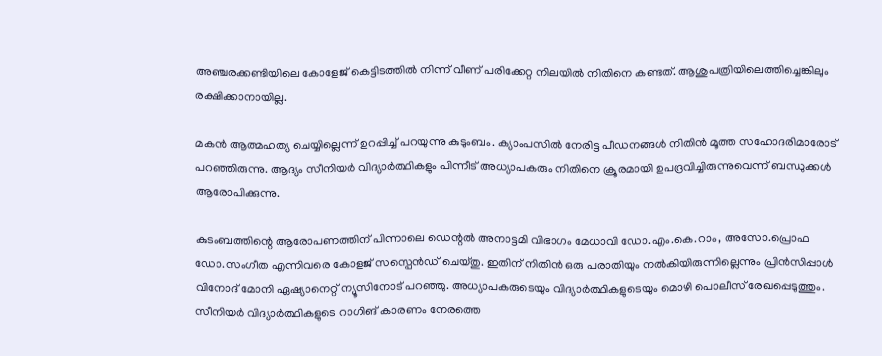അഞ്ചരക്കണ്ടിയിലെ കോളേജ് കെട്ടിടത്തിൽ നിന്ന് വീണ് പരിക്കേറ്റ നിലയിൽ നിതിനെ കണ്ടത്. ആശുപത്രിയിലെത്തിച്ചെങ്കിലും രക്ഷിക്കാനായില്ല.

മകൻ ആത്മഹത്യ ചെയ്യില്ലെന്ന് ഉറപ്പിച്ച് പറയുന്നു കുടുംബം. ക്യാംപസിൽ നേരിട്ട പീഡനങ്ങൾ നിതിൻ മൂത്ത സഹോദരിമാരോട് പറ‌ഞ്ഞിരുന്നു. ആദ്യം സീനിയർ വിദ്യാർത്ഥികളും പിന്നീട് അധ്യാപകരും നിതിനെ ക്രൂരമായി ഉപദ്രവിച്ചിരുന്നുവെന്ന് ബന്ധുക്കൾ ആരോപിക്കുന്നു.

കുടംബത്തിന്റെ ആരോപണത്തിന് പിന്നാലെ ഡെന്റൽ അനാട്ടമി വിഭാഗം മേധാവി ഡോ.എം.കെ.റാം, അസോ.പ്രൊഫ ഡോ.സംഗീത എന്നിവരെ കോളജ് സസ്പെൻഡ് ചെയ്തു. ഇതിന് നിതിൻ ഒരു പരാതിയും നൽകിയിരുന്നില്ലെന്നും പ്രിൻസിപ്പാൾ വിനോദ് മോനി ഏഷ്യാനെറ്റ് ന്യൂസിനോട് പറഞ്ഞു. അധ്യാപകരുടെയും വിദ്യാർത്ഥികളുടെയും മൊഴി പൊലീസ് രേഖപ്പെടുത്തും. സീനിയർ വിദ്യാർത്ഥികളുടെ റാഗിങ് കാരണം നേരത്തെ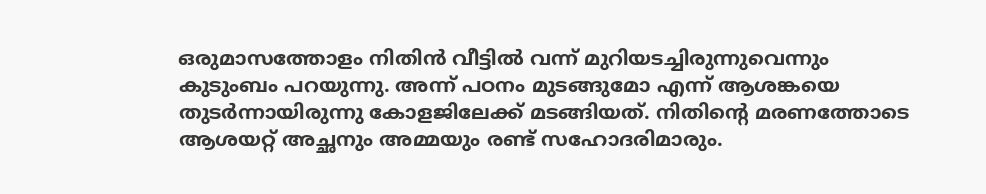ഒരുമാസത്തോളം നിതിൻ വീട്ടിൽ വന്ന് മുറിയടച്ചിരുന്നുവെന്നും കുടുംബം പറയുന്നു. അന്ന് പഠനം മുടങ്ങുമോ എന്ന് ആശങ്കയെ തുടർന്നായിരുന്നു കോളജിലേക്ക് മടങ്ങിയത്. നിതിന്റെ മരണത്തോടെ ആശയറ്റ് അച്ഛനും അമ്മയും രണ്ട് സഹോദരിമാരും.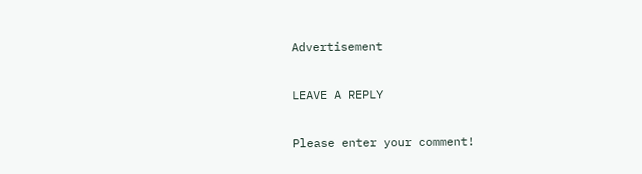Advertisement

LEAVE A REPLY

Please enter your comment!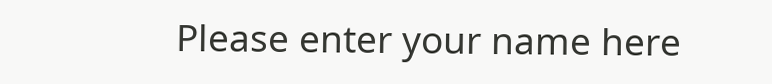Please enter your name here